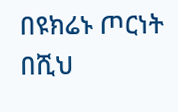በዩክሬኑ ጦርነት በሺህ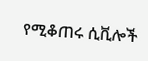የሚቆጠሩ ሲቪሎች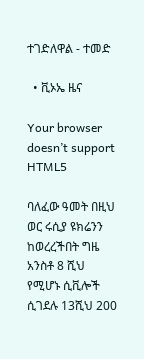ተገድለዋል - ተመድ

  • ቪኦኤ ዜና

Your browser doesn’t support HTML5

ባለፈው ዓመት በዚህ ወር ሩሲያ ዩክሬንን ከወረረችበት ግዜ አንስቶ 8 ሺህ የሚሆኑ ሲቪሎች ሲገደሉ 13ሺህ 200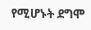የሚሆኑት ደግሞ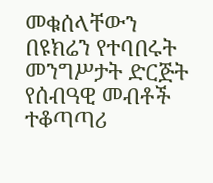መቁሰላቸውን በዩክሬን የተባበሩት መንግሥታት ድርጅት የሰብዓዊ መብቶች ተቆጣጣሪ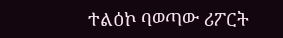ተልዕኮ ባወጣው ሪፖርት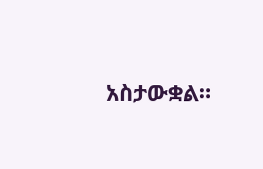አስታውቋል።